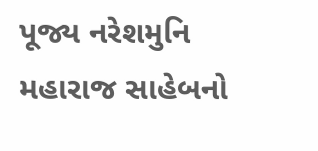પૂજ્ય નરેશમુનિ મહારાજ સાહેબનો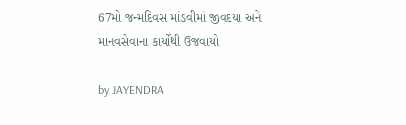67મો જન્મદિવસ માંડવીમાં જીવદયા અને માનવસેવાના કાર્યોથી ઉજવાયો

by JAYENDRA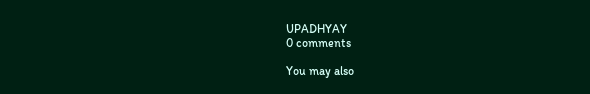UPADHYAY
0 comments

You may also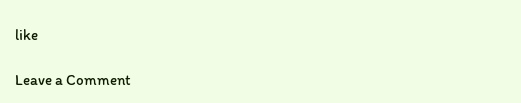like

Leave a Comment